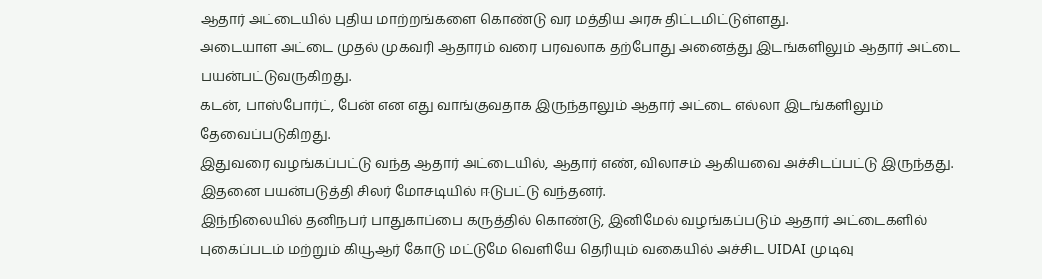ஆதார் அட்டையில் புதிய மாற்றங்களை கொண்டு வர மத்திய அரசு திட்டமிட்டுள்ளது.
அடையாள அட்டை முதல் முகவரி ஆதாரம் வரை பரவலாக தற்போது அனைத்து இடங்களிலும் ஆதார் அட்டை பயன்பட்டுவருகிறது.
கடன், பாஸ்போர்ட், பேன் என எது வாங்குவதாக இருந்தாலும் ஆதார் அட்டை எல்லா இடங்களிலும் தேவைப்படுகிறது.
இதுவரை வழங்கப்பட்டு வந்த ஆதார் அட்டையில், ஆதார் எண், விலாசம் ஆகியவை அச்சிடப்பட்டு இருந்தது.
இதனை பயன்படுத்தி சிலர் மோசடியில் ஈடுபட்டு வந்தனர்.
இந்நிலையில் தனிநபர் பாதுகாப்பை கருத்தில் கொண்டு, இனிமேல் வழங்கப்படும் ஆதார் அட்டைகளில் புகைப்படம் மற்றும் கியூஆர் கோடு மட்டுமே வெளியே தெரியும் வகையில் அச்சிட UIDAI முடிவு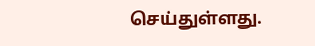செய்துள்ளது.